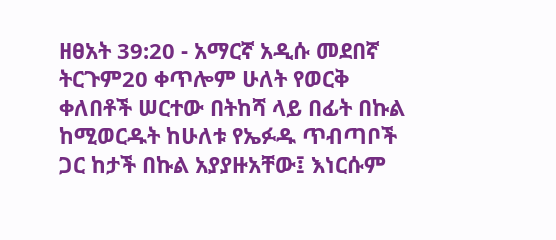ዘፀአት 39:20 - አማርኛ አዲሱ መደበኛ ትርጉም20 ቀጥሎም ሁለት የወርቅ ቀለበቶች ሠርተው በትከሻ ላይ በፊት በኩል ከሚወርዱት ከሁለቱ የኤፉዱ ጥብጣቦች ጋር ከታች በኩል አያያዙአቸው፤ እነርሱም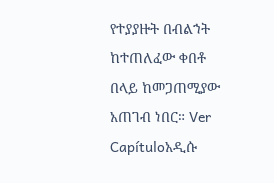የተያያዙት በብልኀት ከተጠለፈው ቀበቶ በላይ ከመጋጠሚያው አጠገብ ነበር። Ver Capítuloአዲሱ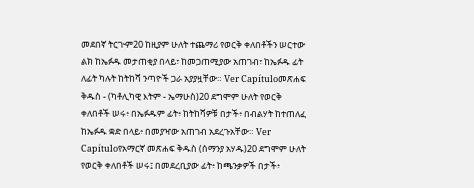መደበኛ ትርጒም20 ከዚያም ሁለት ተጨማሪ የወርቅ ቀለበቶችን ሠርተው ልክ ከኤፉዱ መታጠቂያ በላይ፣ ከመጋጠሚያው አጠገብ፣ ከኤፉዱ ፊት ለፊት ካሉት ከትከሻ ንጣዮች ጋራ አያያዟቸው። Ver Capítuloመጽሐፍ ቅዱስ - (ካቶሊካዊ እትም - ኤማሁስ)20 ደግሞም ሁለት የወርቅ ቀለበቶች ሠሩ፥ በኤፉዱም ፊት፥ ከትከሻዎቹ በታች፥ በብልሃት ከተጠለፈ ከኤፉዱ ቋድ በላይ፥ በመያዣው አጠገብ አደረጉአቸው። Ver Capítuloየአማርኛ መጽሐፍ ቅዱስ (ሰማንያ አሃዱ)20 ደግሞም ሁለት የወርቅ ቀለበቶች ሠሩ፤ በመደረቢያው ፊት፥ ከጫንቃዎች በታች፥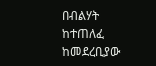በብልሃት ከተጠለፈ ከመደረቢያው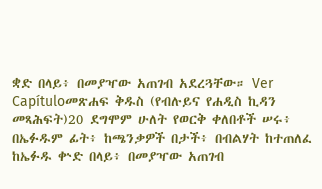ቋድ በላይ፥ በመያዣው አጠገብ አደረጓቸው። Ver Capítuloመጽሐፍ ቅዱስ (የብሉይና የሐዲስ ኪዳን መጻሕፍት)20 ደግሞም ሁለት የወርቅ ቀለበቶች ሠሩ፥ በኤፉዱም ፊት፥ ከጫንቃዎች በታች፥ በብልሃት ከተጠለፈ ከኤፉዱ ቍድ በላይ፥ በመያዣው አጠገብ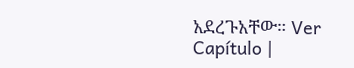አደረጉአቸው። Ver Capítulo |